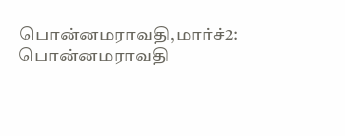பொன்னமராவதி,மார்ச்2: பொன்னமராவதி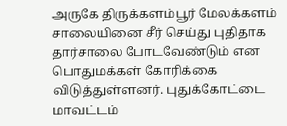அருகே திருக்களம்பூர் மேலக்களம் சாலையினை சீர் செய்து புதிதாக தார்சாலை போடவேண்டும் என பொதுமக்கள் கோரிக்கை விடுத்துள்ளனர். புதுக்கோட்டை மாவட்டம்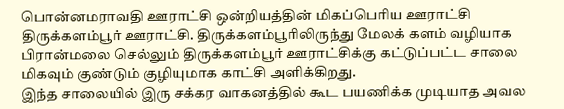பொன்னமராவதி ஊராட்சி ஒன்றியத்தின் மிகப்பெரிய ஊராட்சி திருக்களம்பூர் ஊராட்சி. திருக்களம்பூரிலிருந்து மேலக் களம் வழியாக பிரான்மலை செல்லும் திருக்களம்பூர் ஊராட்சிக்கு கட்டுப்பட்ட சாலை மிகவும் குண்டும் குழியுமாக காட்சி அளிக்கிறது.
இந்த சாலையில் இரு சக்கர வாகனத்தில் கூட பயணிக்க முடியாத அவல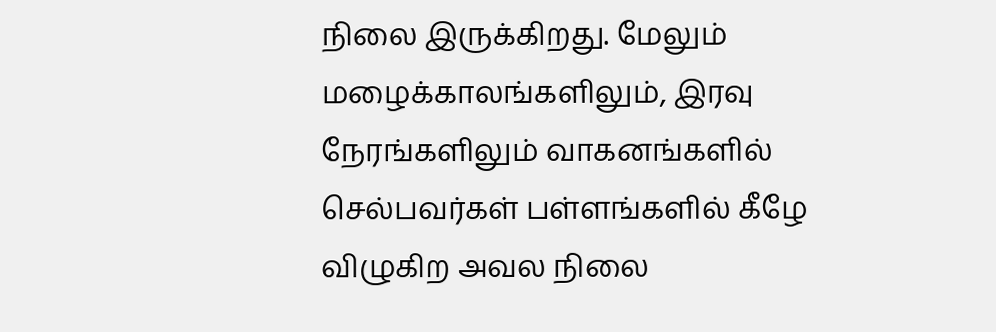நிலை இருக்கிறது. மேலும் மழைக்காலங்களிலும், இரவு நேரங்களிலும் வாகனங்களில் செல்பவர்கள் பள்ளங்களில் கீழே விழுகிற அவல நிலை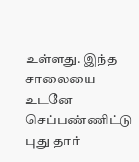உள்ளது. இந்த சாலையை உடனே செப்பண்ணிட்டு புது தார்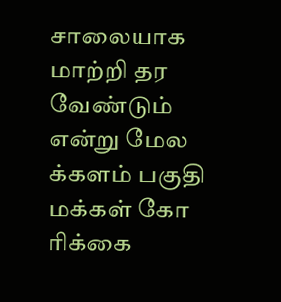சாலையாக மாற்றி தர வேண்டும் என்று மேல க்களம் பகுதி மக்கள் கோ ரிக்கை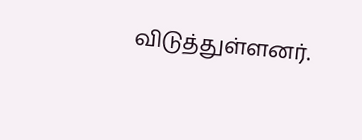விடுத்துள்ளனர்.